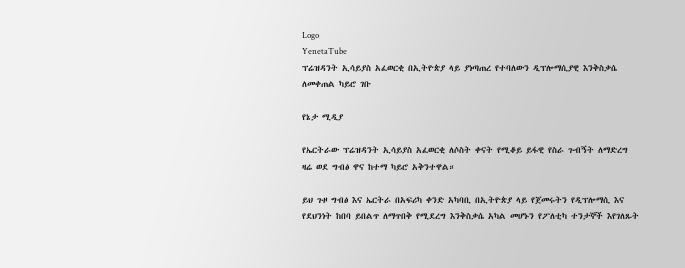Logo
YenetaTube
ፕሬዝዳንት ኢሳይያስ አፈወርቂ በኢትዮጵያ ላይ ያነጣጠረ የተባለውን ዲፕሎማሲያዊ እንቅስቃሴ ለመቀጠል ካይሮ ገቡ

የኔታ ሚዲያ

የኤርትራው ፕሬዝዳንት ኢሳይያስ አፈወርቂ ለሶስት ቀናት የሚቆይ ይፋዊ የስራ ጉብኝት ለማድረግ ዛሬ ወደ ግብፅ ዋና ከተማ ካይሮ አቅንተዋል።

ይህ ጉዞ ግብፅ እና ኤርትራ በአፍሪካ ቀንድ አካባቢ በኢትዮጵያ ላይ የጀመሩትን የዲፕሎማሲ እና የደህንነት ከበባ ይበልጥ ለማጥበቅ የሚደረግ እንቅስቃሴ አካል መሆኑን የፖለቲካ ተንታኞች እየገለጹት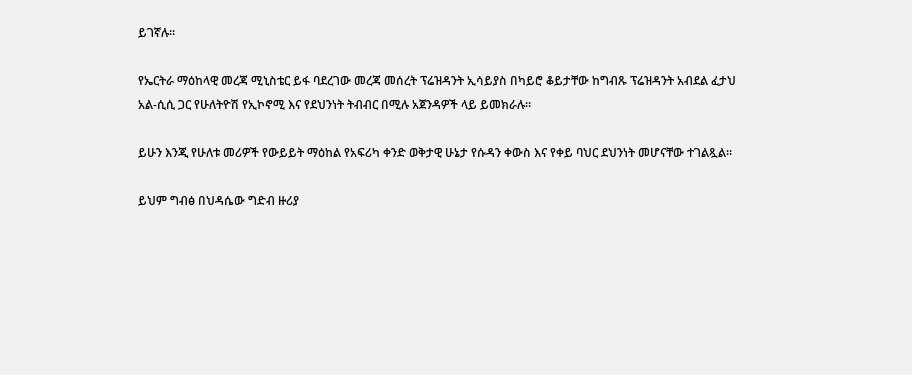ይገኛሉ።

የኤርትራ ማዕከላዊ መረጃ ሚኒስቴር ይፋ ባደረገው መረጃ መሰረት ፕሬዝዳንት ኢሳይያስ በካይሮ ቆይታቸው ከግብጹ ፕሬዝዳንት አብደል ፈታህ አል-ሲሲ ጋር የሁለትዮሽ የኢኮኖሚ እና የደህንነት ትብብር በሚሉ አጀንዳዎች ላይ ይመክራሉ።

ይሁን እንጂ የሁለቱ መሪዎች የውይይት ማዕከል የአፍሪካ ቀንድ ወቅታዊ ሁኔታ የሱዳን ቀውስ እና የቀይ ባህር ደህንነት መሆናቸው ተገልጿል።

ይህም ግብፅ በህዳሴው ግድብ ዙሪያ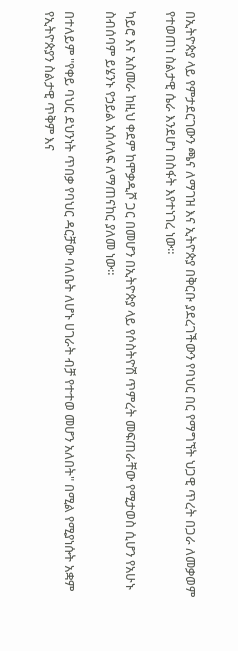በኢትዮጵያ ላይ የምታደርገውን ጫና ለማገዝ እና ኢትዮጵያ በቅርቡ ያደረገችውን የባህር በር የማግኘት ህጋዊ ጥረት በጋራ ለመቃወም የተወጠነ ስልታዊ ሴራ እንደሆነ በስፋት እየተነገረ ነው።

ካይሮ እና አስመራ ከዚህ ቀደም ከሞቃዲሾ ጋር በመሆን በኢትዮጵያ ላይ የሶስትዮሽ ጥምረት መፍጠራቸው የሚታወስ ሲሆን የአሁኑ ስብሰባም ይሄንኑ የኃይል አሰላለፍ ለማጠናከር ያለመ ነው።

በተለይም "የቀይ ባህር ደህንነት ጥበቃ የባህር ዳርቻው ባለቤት ለሆኑ ሀገራት ብቻ የተተወ መሆን አለበት" በሚል የሚያነሱት አቋም የኢትዮጵያን ስልታዊ ጥቅም እና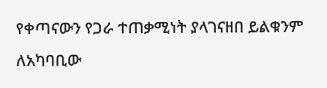የቀጣናውን የጋራ ተጠቃሚነት ያላገናዘበ ይልቁንም ለአካባቢው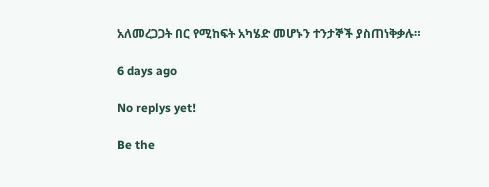አለመረጋጋት በር የሚከፍት አካሄድ መሆኑን ተንታኞች ያስጠነቅቃሉ።

6 days ago

No replys yet!

Be the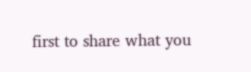first to share what you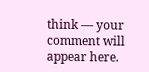think — your comment will appear here.